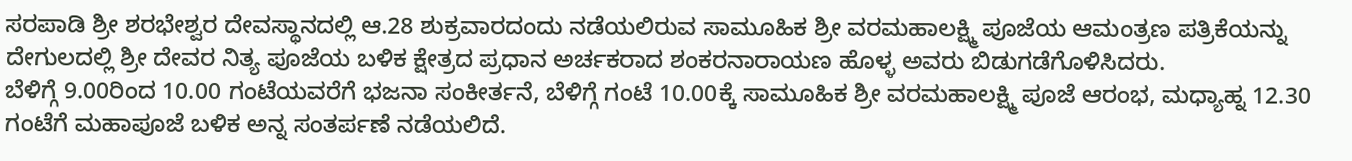ಸರಪಾಡಿ ಶ್ರೀ ಶರಭೇಶ್ವರ ದೇವಸ್ಥಾನದಲ್ಲಿ ಆ.28 ಶುಕ್ರವಾರದಂದು ನಡೆಯಲಿರುವ ಸಾಮೂಹಿಕ ಶ್ರೀ ವರಮಹಾಲಕ್ಷ್ಮಿ ಪೂಜೆಯ ಆಮಂತ್ರಣ ಪತ್ರಿಕೆಯನ್ನು ದೇಗುಲದಲ್ಲಿ ಶ್ರೀ ದೇವರ ನಿತ್ಯ ಪೂಜೆಯ ಬಳಿಕ ಕ್ಷೇತ್ರದ ಪ್ರಧಾನ ಅರ್ಚಕರಾದ ಶಂಕರನಾರಾಯಣ ಹೊಳ್ಳ ಅವರು ಬಿಡುಗಡೆಗೊಳಿಸಿದರು.
ಬೆಳಿಗ್ಗೆ 9.00ರಿಂದ 10.00 ಗಂಟೆಯವರೆಗೆ ಭಜನಾ ಸಂಕೀರ್ತನೆ, ಬೆಳಿಗ್ಗೆ ಗಂಟೆ 10.00ಕ್ಕೆ ಸಾಮೂಹಿಕ ಶ್ರೀ ವರಮಹಾಲಕ್ಷ್ಮಿ ಪೂಜೆ ಆರಂಭ, ಮಧ್ಯಾಹ್ನ 12.30 ಗಂಟೆಗೆ ಮಹಾಪೂಜೆ ಬಳಿಕ ಅನ್ನ ಸಂತರ್ಪಣೆ ನಡೆಯಲಿದೆ.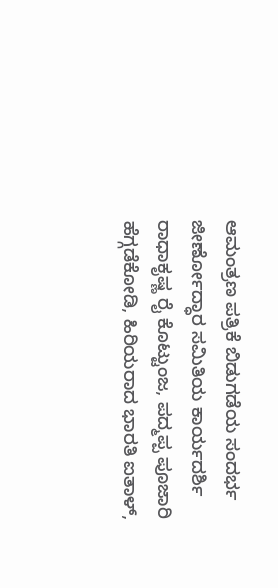ಆಮಂತ್ರಣ ಪತ್ರಿಕೆ ಬಿಡುಗಡೆಯ ಸಂದರ್ಭ ಜೀರ್ಣೋದ್ಧಾರ ಸಮಿತಿಯ ಕಾರ್ಯದರ್ಶಿ ರಾಧಾಕೃಷ್ಣ ರೈ ಕೊಟ್ಟುಂಜ, ಪದ್ಮಪ್ಪ ಪೂಜಾರಿ ಹೆಗ್ಗಡೆಕೋಡಿ, ಹಿರಿಯರಾದ ಭಾರತಿ ಐತಾಳ್,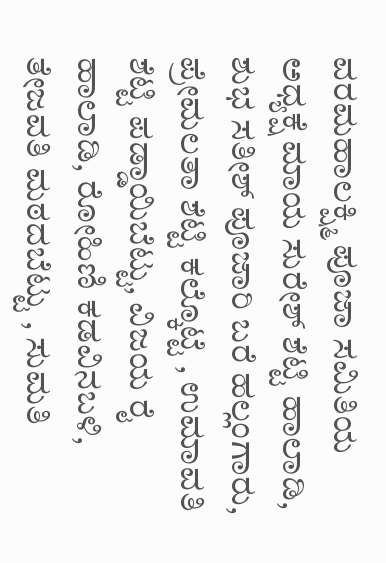ವರಮಹಾಲಕ್ಷ್ಮಿ ಪೂಜಾ ಸಮಿತಿಯ ಅಧ್ಯಕ್ಷೆ ಮಾಯ ಸುರೇಶ್ ಶೆಟ್ಟಿ ಹಾಲಾಡಿ, ಶುಭ ಸತೀಶ್ ಪೂಜಾರಿ ಬರೆ ಹಲ್ಲಂಗಾರು, ಪ್ರೇಮಲತಾ ಶೆಟ್ಟಿ ಕಲ್ಕೊಟ್ಟೆ , ಉಮಾವತಿ ಶೆಟ್ಟಿ ಪಡ್ಡಾಯಿಬೆಟ್ಟು, ವಿಜಯ ರೈ ಹಾಲಾಡಿ, ರೋಹಿಣಿ ಕಡವಿನಬಳಿ, ತೇಜವತಿ ಮಠದಬೆಟ್ಟು , ಸುಮತಿ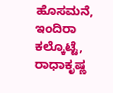ಹೊಸಮನೆ, ಇಂದಿರಾ ಕಲ್ಕೊಟ್ಟೆ, ರಾಧಾಕೃಷ್ಣ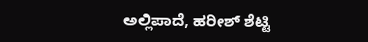ಅಲ್ಲಿಪಾದೆ, ಹರೀಶ್ ಶೆಟ್ಟಿ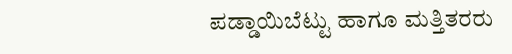ಪಡ್ಡಾಯಿಬೆಟ್ಟು ಹಾಗೂ ಮತ್ತಿತರರು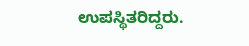ಉಪಸ್ಥಿತರಿದ್ದರು.